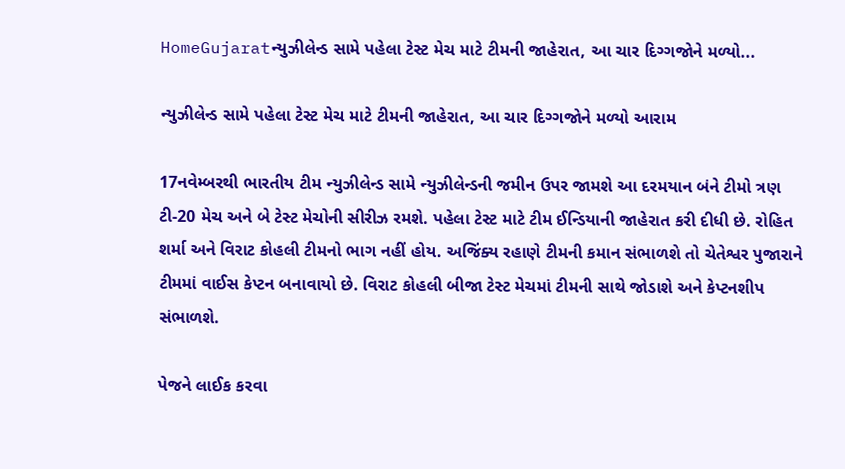HomeGujaratન્યુઝીલેન્ડ સામે પહેલા ટેસ્ટ મેચ માટે ટીમની જાહેરાત, આ ચાર દિગ્ગજોને મળ્યો...

ન્યુઝીલેન્ડ સામે પહેલા ટેસ્ટ મેચ માટે ટીમની જાહેરાત, આ ચાર દિગ્ગજોને મળ્યો આરામ

17નવેમ્બરથી ભારતીય ટીમ ન્યુઝીલેન્ડ સામે ન્યુઝીલેન્ડની જમીન ઉપર જામશે આ દરમયાન બંને ટીમો ત્રણ ટી-20 મેચ અને બે ટેસ્ટ મેચોની સીરીઝ રમશે. પહેલા ટેસ્ટ માટે ટીમ ઈન્ડિયાની જાહેરાત કરી દીધી છે. રોહિત શર્મા અને વિરાટ કોહલી ટીમનો ભાગ નહીં હોય. અજિંક્ય રહાણે ટીમની કમાન સંભાળશે તો ચેતેશ્વર પુજારાને ટીમમાં વાઈસ કેપ્ટન બનાવાયો છે. વિરાટ કોહલી બીજા ટેસ્ટ મેચમાં ટીમની સાથે જોડાશે અને કેપ્ટનશીપ સંભાળશે.

પેજને લાઈક કરવા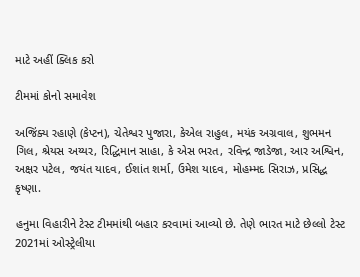માટે અહીં ક્લિક કરો

ટીમમાં કોનો સમાવેશ

અજિંક્ય રહાણે (કેપ્ટન), ચેતેશ્વર પુજારા, કેએલ રાહુલ, મયંક અગ્રવાલ, શુભમન ગિલ, શ્રેયસ અય્યર, રિદ્ધિમાન સાહા, કે એસ ભરત, રવિન્દ્ર જાડેજા, આર અશ્વિન, અક્ષર પટેલ, જયંત યાદવ, ઈશાંત શર્મા, ઉમેશ યાદવ, મોહમ્મદ સિરાઝ, પ્રસિદ્ધ કૃષ્ણા.

હનુમા વિહારીને ટેસ્ટ ટીમમાંથી બહાર કરવામાં આવ્યો છે. તેણે ભારત માટે છેલ્લો ટેસ્ટ 2021માં ઓસ્ટ્રેલીયા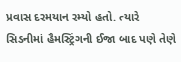પ્રવાસ દરમયાન રમ્યો હતો. ત્યારે સિડનીમાં હૈમસ્ટ્રિંગની ઈજા બાદ પણે તેણે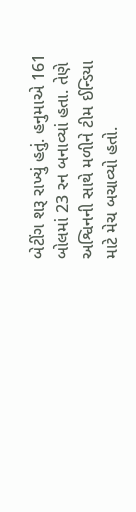બેટીંગ શરૂ રાખ્યું હતું. હનુમાએ 161 બોલમાં 23 રન બનાવ્યાં હતા. તેણે અશ્વિનની સાથે મળીને ટીમ ઈન્ડિયા માટે મેચ બચાવ્યો હતો.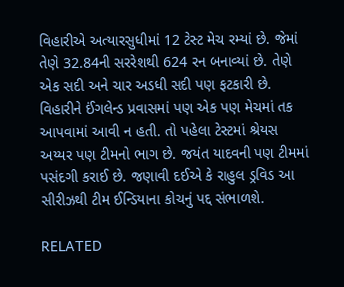વિહારીએ અત્યારસુધીમાં 12 ટેસ્ટ મેચ રમ્યાં છે. જેમાં તેણે 32.84ની સરરેશથી 624 રન બનાવ્યાં છે. તેણે એક સદી અને ચાર અડધી સદી પણ ફટકારી છે. વિહારીને ઈંગલેન્ડ પ્રવાસમાં પણ એક પણ મેચમાં તક આપવામાં આવી ન હતી. તો પહેલા ટેસ્ટમાં શ્રેયસ અય્યર પણ ટીમનો ભાગ છે. જયંત યાદવની પણ ટીમમાં પસંદગી કરાઈ છે. જણાવી દઈએ કે રાહુલ ડ્રવિડ આ સીરીઝથી ટીમ ઈન્ડિયાના કોચનું પદ્દ સંભાળશે.

RELATED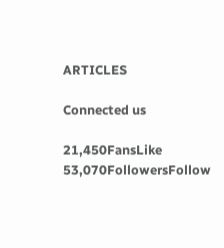ARTICLES

Connected us

21,450FansLike
53,070FollowersFollow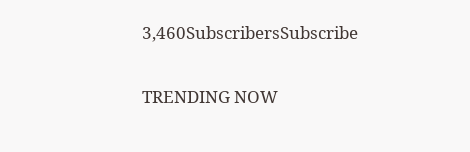3,460SubscribersSubscribe

TRENDING NOW